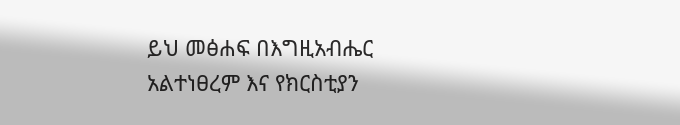ይህ መፅሐፍ በእግዚአብሔር አልተነፀረም እና የክርስቲያን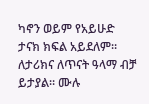ካኖን ወይም የአይሁድ ታናክ ክፍል አይደለም። ለታሪክና ለጥናት ዓላማ ብቻ ይታያል። ሙሉ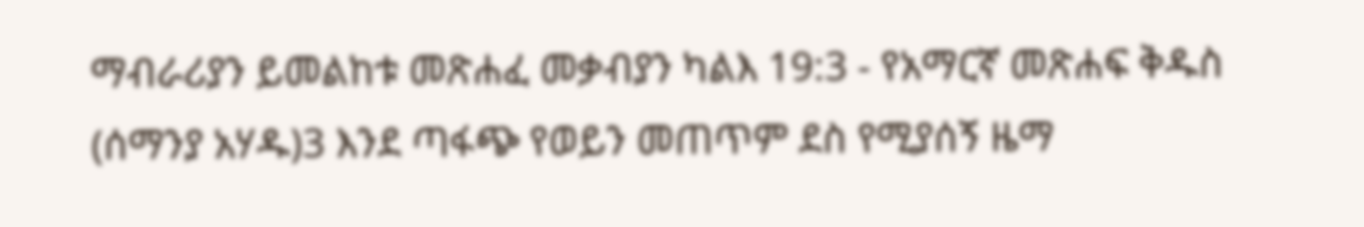ማብራሪያን ይመልከቱ መጽሐፈ መቃብያን ካልእ 19:3 - የአማርኛ መጽሐፍ ቅዱስ (ሰማንያ አሃዱ)3 እንደ ጣፋጭ የወይን መጠጥም ደስ የሚያሰኝ ዜማ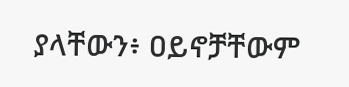ያላቸውን፥ ዐይኖቻቸውም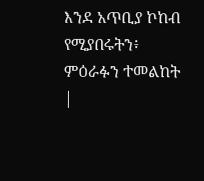እንደ አጥቢያ ኮከብ የሚያበሩትን፥ ምዕራፉን ተመልከት |